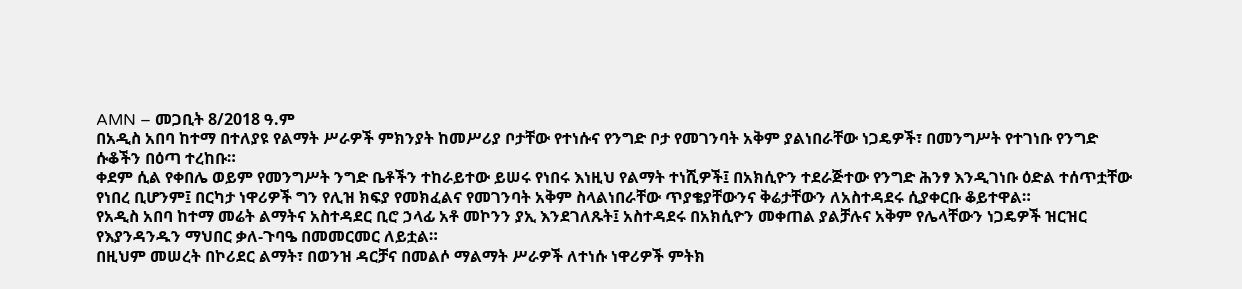AMN – መጋቢት 8/2018 ዓ.ም
በአዲስ አበባ ከተማ በተለያዩ የልማት ሥራዎች ምክንያት ከመሥሪያ ቦታቸው የተነሱና የንግድ ቦታ የመገንባት አቅም ያልነበራቸው ነጋዴዎች፣ በመንግሥት የተገነቡ የንግድ ሱቆችን በዕጣ ተረከቡ።
ቀደም ሲል የቀበሌ ወይም የመንግሥት ንግድ ቤቶችን ተከራይተው ይሠሩ የነበሩ እነዚህ የልማት ተነሺዎች፤ በአክሲዮን ተደራጅተው የንግድ ሕንፃ እንዲገነቡ ዕድል ተሰጥቷቸው የነበረ ቢሆንም፤ በርካታ ነዋሪዎች ግን የሊዝ ክፍያ የመክፈልና የመገንባት አቅም ስላልነበራቸው ጥያቄያቸውንና ቅሬታቸውን ለአስተዳደሩ ሲያቀርቡ ቆይተዋል።
የአዲስ አበባ ከተማ መሬት ልማትና አስተዳደር ቢሮ ኃላፊ አቶ መኮንን ያኢ እንደገለጹት፤ አስተዳደሩ በአክሲዮን መቀጠል ያልቻሉና አቅም የሌላቸውን ነጋዴዎች ዝርዝር የእያንዳንዱን ማህበር ቃለ-ጉባዔ በመመርመር ለይቷል።
በዚህም መሠረት በኮሪደር ልማት፣ በወንዝ ዳርቻና በመልሶ ማልማት ሥራዎች ለተነሱ ነዋሪዎች ምትክ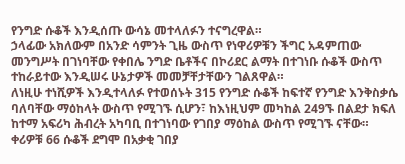የንግድ ሱቆች እንዲሰጡ ውሳኔ መተላለፉን ተናግረዋል።
ኃላፊው አክለውም በአንድ ሳምንት ጊዜ ውስጥ የነዋሪዎቹን ችግር አዳምጠው መንግሥት በገነባቸው የቀበሌ ንግድ ቤቶችና በኮሪደር ልማት በተገነቡ ሱቆች ውስጥ ተከራይተው እንዲሠሩ ሁኔታዎች መመቻቸታቸውን ገልጸዋል።
ለነዚሁ ተነሺዎች እንዲተላለፉ የተወሰኑት 315 የንግድ ሱቆች ከፍተኛ የንግድ እንቅስቃሴ ባለባቸው ማዕከላት ውስጥ የሚገኙ ሲሆን፣ ከእነዚህም መካከል 249ኙ በልደታ ክፍለ ከተማ አፍሪካ ሕብረት አካባቢ በተገነባው የገበያ ማዕከል ውስጥ የሚገኙ ናቸው። ቀሪዎቹ 66 ሱቆች ደግሞ በአቃቂ ገበያ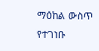ማዕከል ውስጥ የተገነቡ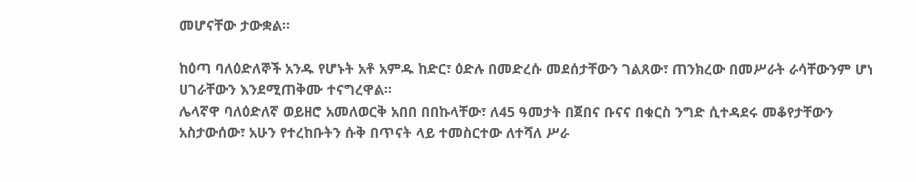መሆናቸው ታውቋል።

ከዕጣ ባለዕድለኞች አንዱ የሆኑት አቶ አምዱ ከድር፣ ዕድሉ በመድረሱ መደሰታቸውን ገልጸው፣ ጠንክረው በመሥራት ራሳቸውንም ሆነ ሀገራቸውን እንደሚጠቅሙ ተናግረዋል።
ሌላኛዋ ባለዕድለኛ ወይዘሮ አመለወርቅ አበበ በበኩላቸው፣ ለ45 ዓመታት በጀበና ቡናና በቁርስ ንግድ ሲተዳደሩ መቆየታቸውን አስታውሰው፣ አሁን የተረከቡትን ሱቅ በጥናት ላይ ተመስርተው ለተሻለ ሥራ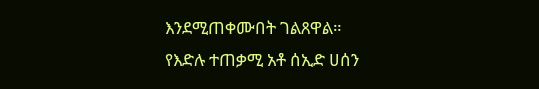እንደሚጠቀሙበት ገልጸዋል።
የእድሉ ተጠቃሚ አቶ ሰኢድ ሀሰን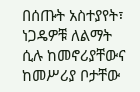በሰጡት አስተያየት፣ ነጋዴዎቹ ለልማት ሲሉ ከመኖሪያቸውና ከመሥሪያ ቦታቸው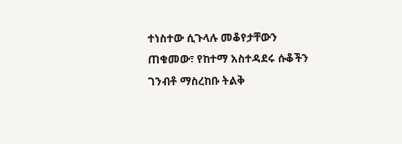ተነስተው ሲጉላሉ መቆየታቸውን ጠቁመው፣ የከተማ አስተዳደሩ ሱቆችን ገንብቶ ማስረከቡ ትልቅ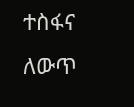ተስፋና ለውጥ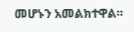መሆኑን አመልክተዋል።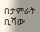በታምራት ቢሻው